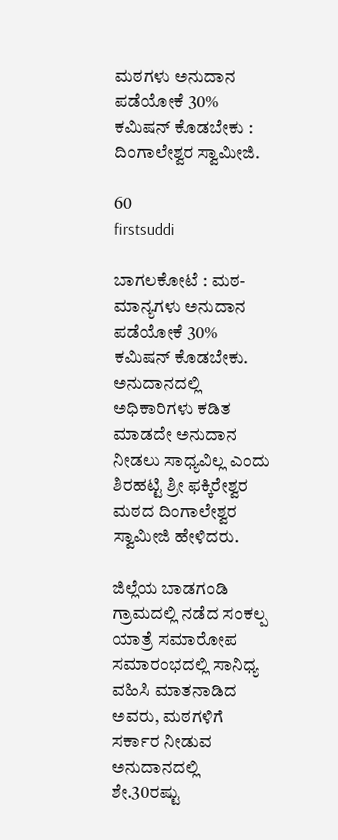ಮಠಗಳು ಅನುದಾನ ಪಡೆಯೋಕೆ 30% ಕಮಿಷನ್ ಕೊಡಬೇಕು : ದಿಂಗಾಲೇಶ್ವರ ಸ್ವಾಮೀಜಿ.

60
firstsuddi

ಬಾಗಲಕೋಟೆ : ಮಠ-ಮಾನ್ಯಗಳು ಅನುದಾನ ಪಡೆಯೋಕೆ 30% ಕಮಿಷನ್ ಕೊಡಬೇಕು. ಅನುದಾನದಲ್ಲಿ ಅಧಿಕಾರಿಗಳು ಕಡಿತ ಮಾಡದೇ ಅನುದಾನ ನೀಡಲು ಸಾಧ್ಯವಿಲ್ಲ ಎಂದು ಶಿರಹಟ್ಟಿ ಶ್ರೀ ಫಕ್ಕಿರೇಶ್ವರ ಮಠದ ದಿಂಗಾಲೇಶ್ವರ ಸ್ವಾಮೀಜಿ ಹೇಳಿದರು.

ಜಿಲ್ಲೆಯ ಬಾಡಗಂಡಿ ಗ್ರಾಮದಲ್ಲಿ ನಡೆದ ಸಂಕಲ್ಪ ಯಾತ್ರೆ ಸಮಾರೋಪ ಸಮಾರಂಭದಲ್ಲಿ ಸಾನಿಧ್ಯ ವಹಿಸಿ ಮಾತನಾಡಿದ ಅವರು, ಮಠಗಳಿಗೆ ಸರ್ಕಾರ ನೀಡುವ ಅನುದಾನದಲ್ಲಿ ಶೇ.30ರಷ್ಟು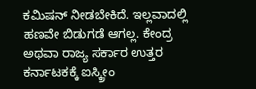ಕಮಿಷನ್ ನೀಡಬೇಕಿದೆ. ಇಲ್ಲವಾದಲ್ಲಿ ಹಣವೇ ಬಿಡುಗಡೆ ಆಗಲ್ಲ. ಕೇಂದ್ರ ಅಥವಾ ರಾಜ್ಯ ಸರ್ಕಾರ ಉತ್ತರ ಕರ್ನಾಟಕಕ್ಕೆ ಐಸ್ಕ್ರೀಂ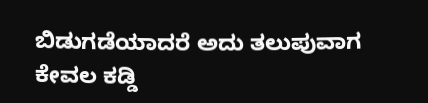ಬಿಡುಗಡೆಯಾದರೆ ಅದು ತಲುಪುವಾಗ ಕೇವಲ ಕಡ್ಡಿ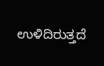ಉಳಿದಿರುತ್ತದೆ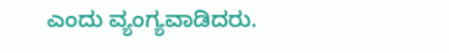ಎಂದು ವ್ಯಂಗ್ಯವಾಡಿದರು.